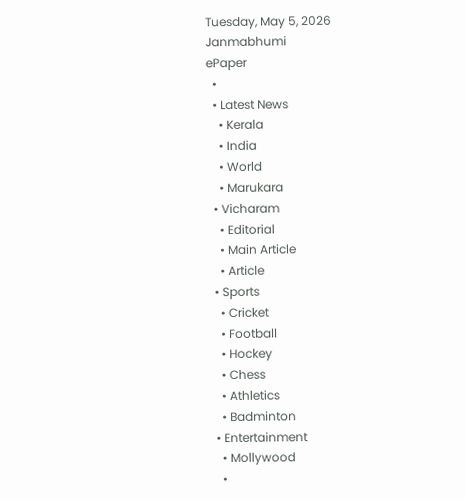Tuesday, May 5, 2026
Janmabhumi
ePaper
  •
  • Latest News
    • Kerala
    • India
    • World
    • Marukara
  • Vicharam
    • Editorial
    • Main Article
    • Article
  • Sports
    • Cricket
    • Football
    • Hockey
    • Chess
    • Athletics
    • Badminton
  • Entertainment
    • Mollywood
    •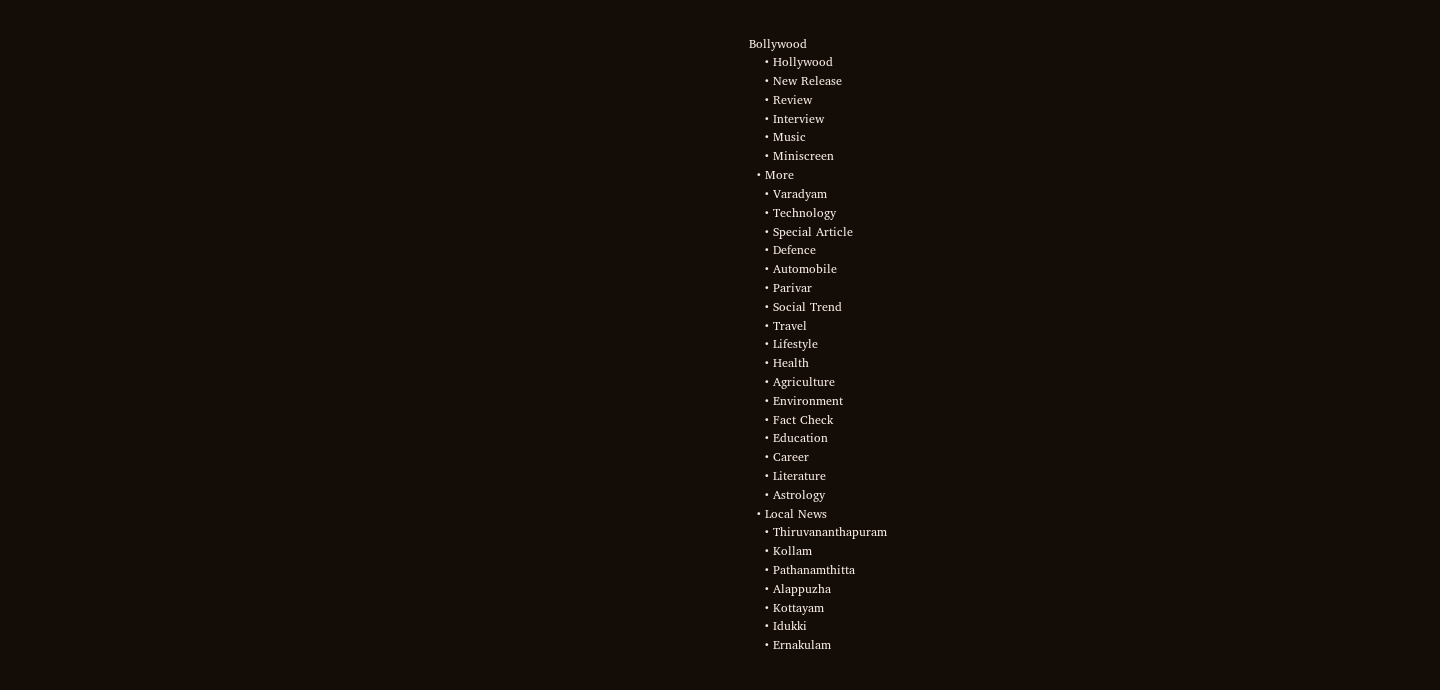Bollywood
    • Hollywood
    • New Release
    • Review
    • Interview
    • Music
    • Miniscreen
  • More
    • Varadyam
    • Technology
    • Special Article
    • Defence
    • Automobile
    • Parivar
    • Social Trend
    • Travel
    • Lifestyle
    • Health
    • Agriculture
    • Environment
    • Fact Check
    • Education
    • Career
    • Literature
    • Astrology
  • Local News
    • Thiruvananthapuram
    • Kollam
    • Pathanamthitta
    • Alappuzha
    • Kottayam
    • Idukki
    • Ernakulam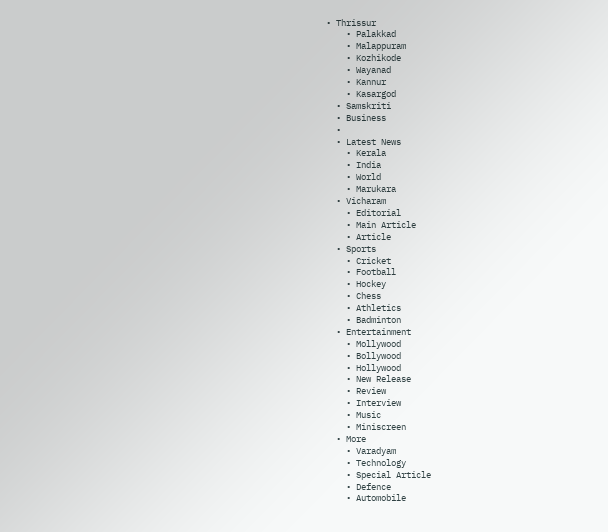• Thrissur
    • Palakkad
    • Malappuram
    • Kozhikode
    • Wayanad
    • Kannur
    • Kasargod
  • Samskriti
  • Business
  •
  • Latest News
    • Kerala
    • India
    • World
    • Marukara
  • Vicharam
    • Editorial
    • Main Article
    • Article
  • Sports
    • Cricket
    • Football
    • Hockey
    • Chess
    • Athletics
    • Badminton
  • Entertainment
    • Mollywood
    • Bollywood
    • Hollywood
    • New Release
    • Review
    • Interview
    • Music
    • Miniscreen
  • More
    • Varadyam
    • Technology
    • Special Article
    • Defence
    • Automobile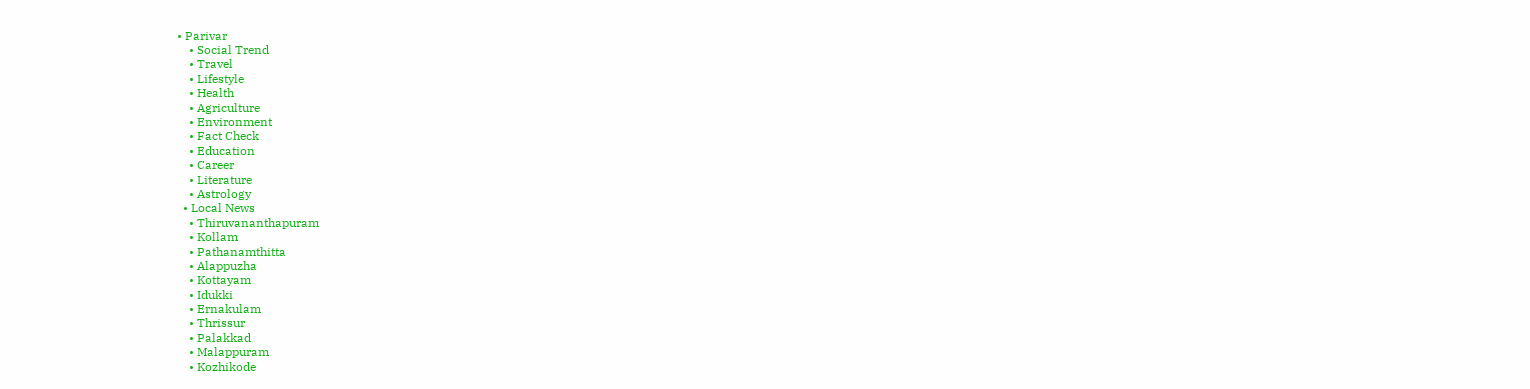• Parivar
    • Social Trend
    • Travel
    • Lifestyle
    • Health
    • Agriculture
    • Environment
    • Fact Check
    • Education
    • Career
    • Literature
    • Astrology
  • Local News
    • Thiruvananthapuram
    • Kollam
    • Pathanamthitta
    • Alappuzha
    • Kottayam
    • Idukki
    • Ernakulam
    • Thrissur
    • Palakkad
    • Malappuram
    • Kozhikode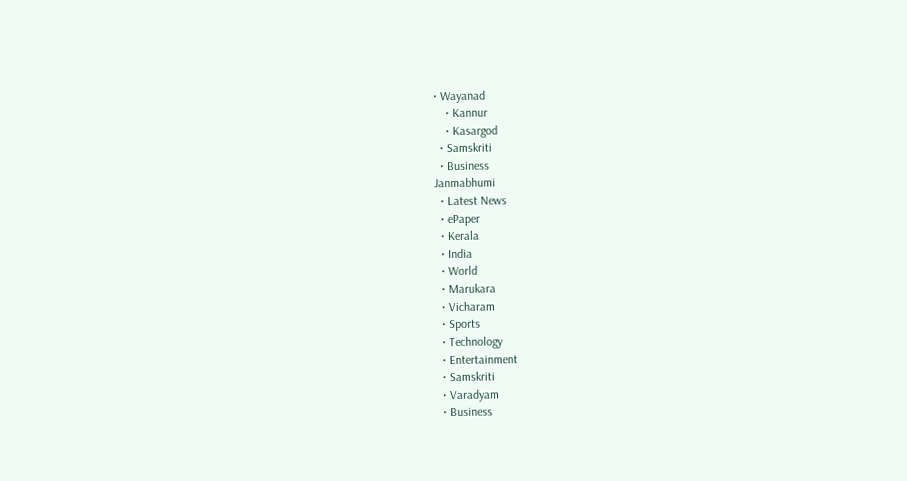• Wayanad
    • Kannur
    • Kasargod
  • Samskriti
  • Business
Janmabhumi
  • Latest News
  • ePaper
  • Kerala
  • India
  • World
  • Marukara
  • Vicharam
  • Sports
  • Technology
  • Entertainment
  • Samskriti
  • Varadyam
  • Business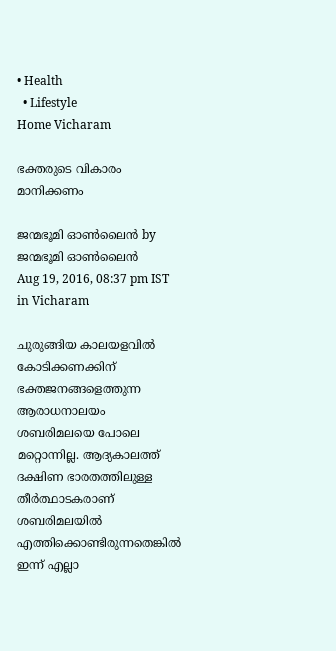• Health
  • Lifestyle
Home Vicharam

ഭക്തരുടെ വികാരം മാനിക്കണം

ജന്മഭൂമി ഓണ്‍ലൈന്‍ by ജന്മഭൂമി ഓണ്‍ലൈന്‍
Aug 19, 2016, 08:37 pm IST
in Vicharam

ചുരുങ്ങിയ കാലയളവില്‍ കോടിക്കണക്കിന് ഭക്തജനങ്ങളെത്തുന്ന ആരാധനാലയം ശബരിമലയെ പോലെ മറ്റൊന്നില്ല. ആദ്യകാലത്ത് ദക്ഷിണ ഭാരതത്തിലുള്ള തീര്‍ത്ഥാടകരാണ് ശബരിമലയില്‍ എത്തിക്കൊണ്ടിരുന്നതെങ്കില്‍ ഇന്ന് എല്ലാ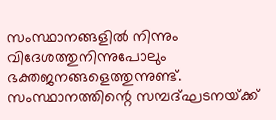സംസ്ഥാനങ്ങളില്‍ നിന്നും വിദേശത്തുനിന്നുപോലും ഭക്തജനങ്ങളെത്തുന്നുണ്ട്. സംസ്ഥാനത്തിന്റെ സമ്പദ്ഘടനയ്‌ക്ക്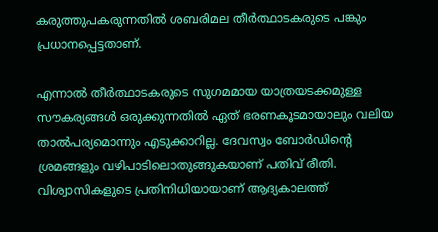കരുത്തുപകരുന്നതില്‍ ശബരിമല തീര്‍ത്ഥാടകരുടെ പങ്കും പ്രധാനപ്പെട്ടതാണ്.

എന്നാല്‍ തീര്‍ത്ഥാടകരുടെ സുഗമമായ യാത്രയടക്കമുള്ള സൗകര്യങ്ങള്‍ ഒരുക്കുന്നതില്‍ ഏത് ഭരണകൂടമായാലും വലിയ താല്‍പര്യമൊന്നും എടുക്കാറില്ല. ദേവസ്വം ബോര്‍ഡിന്റെ ശ്രമങ്ങളും വഴിപാടിലൊതുങ്ങുകയാണ് പതിവ് രീതി. വിശ്വാസികളുടെ പ്രതിനിധിയായാണ് ആദ്യകാലത്ത്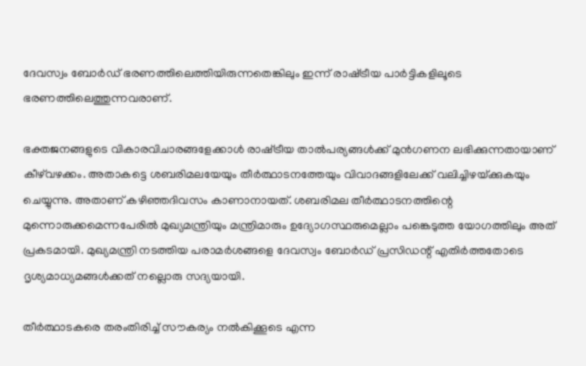ദേവസ്വം ബോര്‍ഡ് ഭരണത്തിലെത്തിയിരുന്നതെങ്കിലും ഇന്ന് രാഷ്‌ട്രീയ പാര്‍ട്ടികളിലൂടെ ഭരണത്തിലെത്തുന്നവരാണ്.

ഭക്തജനങ്ങളുടെ വികാരവിചാരങ്ങളേക്കാള്‍ രാഷ്‌ട്രീയ താല്‍പര്യങ്ങള്‍ക്ക് മുന്‍ഗണന ലഭിക്കുന്നതായാണ് കീഴ്‌വഴക്കം. അതാകട്ടെ ശബരിമലയേയും തീര്‍ത്ഥാടനത്തേയും വിവാദങ്ങളിലേക്ക് വലിച്ചിഴയ്‌ക്കുകയും ചെയ്യുന്നു. അതാണ് കഴിഞ്ഞദിവസം കാണാനായത്. ശബരിമല തീര്‍ത്ഥാടനത്തിന്റെ മുന്നൊരുക്കമെന്നപേരില്‍ മുഖ്യമന്ത്രിയും മന്ത്രിമാരും ഉദ്യോഗസ്ഥരുമെല്ലാം പങ്കെടുത്ത യോഗത്തിലും അത് പ്രകടമായി. മുഖ്യമന്ത്രി നടത്തിയ പരാമര്‍ശങ്ങളെ ദേവസ്വം ബോര്‍ഡ് പ്രസിഡന്റ് എതിര്‍ത്തതോടെ ദൃശ്യമാധ്യമങ്ങള്‍ക്കത് നല്ലൊരു സദ്യയായി.

തീര്‍ത്ഥാടകരെ തരംതിരിച്ച് സൗകര്യം നല്‍കിക്കൂടെ എന്ന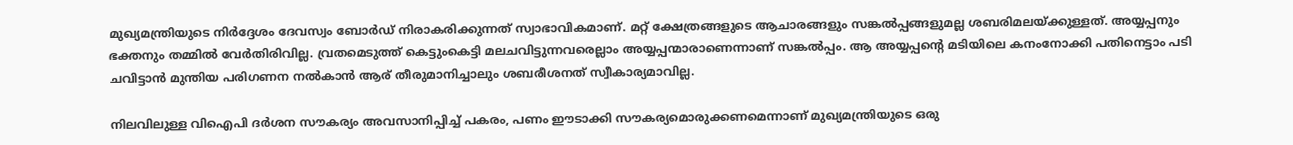മുഖ്യമന്ത്രിയുടെ നിര്‍ദ്ദേശം ദേവസ്വം ബോര്‍ഡ് നിരാകരിക്കുന്നത് സ്വാഭാവികമാണ്. മറ്റ് ക്ഷേത്രങ്ങളുടെ ആചാരങ്ങളും സങ്കല്‍പ്പങ്ങളുമല്ല ശബരിമലയ്‌ക്കുള്ളത്. അയ്യപ്പനും ഭക്തനും തമ്മില്‍ വേര്‍തിരിവില്ല. വ്രതമെടുത്ത് കെട്ടുംകെട്ടി മലചവിട്ടുന്നവരെല്ലാം അയ്യപ്പന്മാരാണെന്നാണ് സങ്കല്‍പ്പം. ആ അയ്യപ്പന്റെ മടിയിലെ കനംനോക്കി പതിനെട്ടാം പടി ചവിട്ടാന്‍ മുന്തിയ പരിഗണന നല്‍കാന്‍ ആര് തീരുമാനിച്ചാലും ശബരീശനത് സ്വീകാര്യമാവില്ല.

നിലവിലുള്ള വിഐപി ദര്‍ശന സൗകര്യം അവസാനിപ്പിച്ച് പകരം, പണം ഈടാക്കി സൗകര്യമൊരുക്കണമെന്നാണ് മുഖ്യമന്ത്രിയുടെ ഒരു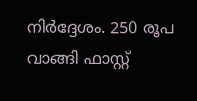നിര്‍ദ്ദേശം. 250 രൂപ വാങ്ങി ഫാസ്റ്റ്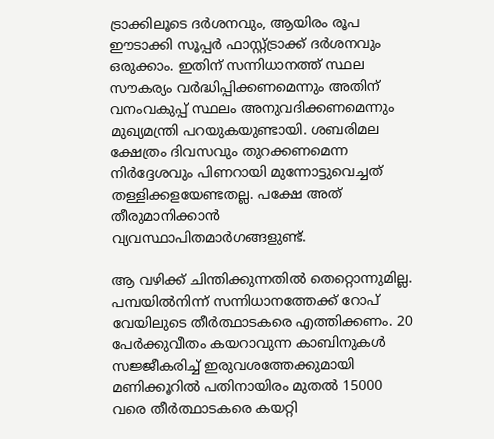ട്രാക്കിലൂടെ ദര്‍ശനവും, ആയിരം രൂപ ഈടാക്കി സൂപ്പര്‍ ഫാസ്റ്റ്ട്രാക്ക് ദര്‍ശനവും ഒരുക്കാം. ഇതിന് സന്നിധാനത്ത് സ്ഥല സൗകര്യം വര്‍ദ്ധിപ്പിക്കണമെന്നും അതിന് വനംവകുപ്പ് സ്ഥലം അനുവദിക്കണമെന്നും മുഖ്യമന്ത്രി പറയുകയുണ്ടായി. ശബരിമല ക്ഷേത്രം ദിവസവും തുറക്കണമെന്ന നിര്‍ദ്ദേശവും പിണറായി മുന്നോട്ടുവെച്ചത് തള്ളിക്കളയേണ്ടതല്ല. പക്ഷേ അത് തീരുമാനിക്കാന്‍ വ്യവസ്ഥാപിതമാര്‍ഗങ്ങളുണ്ട്.

ആ വഴിക്ക് ചിന്തിക്കുന്നതില്‍ തെറ്റൊന്നുമില്ല. പമ്പയില്‍നിന്ന് സന്നിധാനത്തേക്ക് റോപ് വേയിലുടെ തീര്‍ത്ഥാടകരെ എത്തിക്കണം. 20 പേര്‍ക്കുവീതം കയറാവുന്ന കാബിനുകള്‍ സജ്ജീകരിച്ച് ഇരുവശത്തേക്കുമായി മണിക്കൂറില്‍ പതിനായിരം മുതല്‍ 15000 വരെ തീര്‍ത്ഥാടകരെ കയറ്റി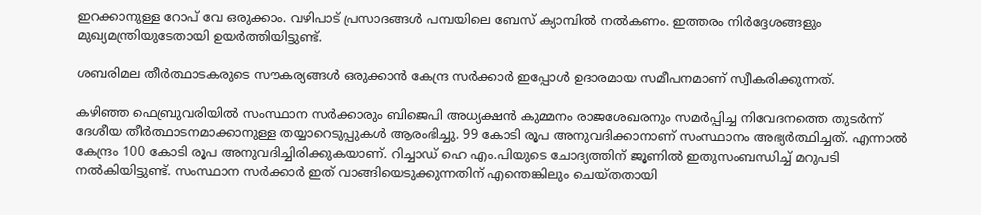ഇറക്കാനുള്ള റോപ് വേ ഒരുക്കാം. വഴിപാട് പ്രസാദങ്ങള്‍ പമ്പയിലെ ബേസ് ക്യാമ്പില്‍ നല്‍കണം. ഇത്തരം നിര്‍ദ്ദേശങ്ങളും മുഖ്യമന്ത്രിയുടേതായി ഉയര്‍ത്തിയിട്ടുണ്ട്.

ശബരിമല തീര്‍ത്ഥാടകരുടെ സൗകര്യങ്ങള്‍ ഒരുക്കാന്‍ കേന്ദ്ര സര്‍ക്കാര്‍ ഇപ്പോള്‍ ഉദാരമായ സമീപനമാണ് സ്വീകരിക്കുന്നത്.

കഴിഞ്ഞ ഫെബ്രുവരിയില്‍ സംസ്ഥാന സര്‍ക്കാരും ബിജെപി അധ്യക്ഷന്‍ കുമ്മനം രാജശേഖരനും സമര്‍പ്പിച്ച നിവേദനത്തെ തുടര്‍ന്ന് ദേശീയ തീര്‍ത്ഥാടനമാക്കാനുള്ള തയ്യാറെടുപ്പുകള്‍ ആരംഭിച്ചു. 99 കോടി രൂപ അനുവദിക്കാനാണ് സംസ്ഥാനം അഭ്യര്‍ത്ഥിച്ചത്. എന്നാല്‍ കേന്ദ്രം 100 കോടി രൂപ അനുവദിച്ചിരിക്കുകയാണ്. റിച്ചാഡ് ഹെ എം.പിയുടെ ചോദ്യത്തിന് ജൂണില്‍ ഇതുസംബന്ധിച്ച് മറുപടി നല്‍കിയിട്ടുണ്ട്. സംസ്ഥാന സര്‍ക്കാര്‍ ഇത് വാങ്ങിയെടുക്കുന്നതിന് എന്തെങ്കിലും ചെയ്തതായി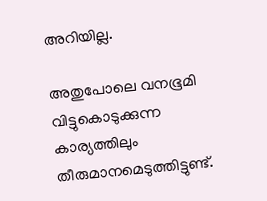അറിയില്ല.

അതുപോലെ വനഭൂമി വിട്ടുകൊടുക്കുന്ന കാര്യത്തിലും തീരുമാനമെടുത്തിട്ടുണ്ട്.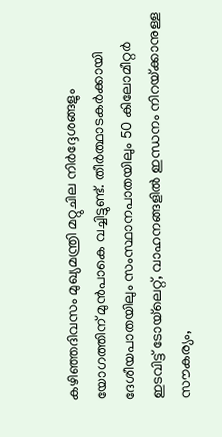കഴിഞ്ഞദിവസം മുഖ്യമന്ത്രി മറ്റുചില നിര്‍ദ്ദേശങ്ങളും യോഗത്തിന് മുന്‍പാകെ വച്ചിട്ടുണ്ട്. തീര്‍ത്ഥാടകര്‍ക്കായി ദേശീയപാതയിലും സംസ്ഥാനപാതയിലും 50 കിലോമീറ്റര്‍ ഇടവിട്ട് ടോയ്‌ലെറ്റ്, വാഹനങ്ങളില്‍ ഇന്ധനം നിറയ്‌ക്കാനുള്ള സൗകര്യം,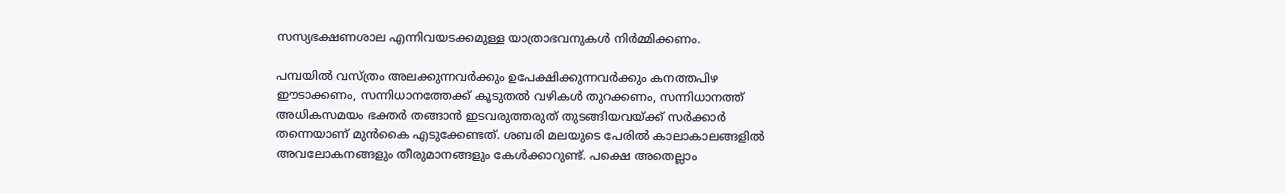സസ്യഭക്ഷണശാല എന്നിവയടക്കമുള്ള യാത്രാഭവനുകള്‍ നിര്‍മ്മിക്കണം.

പമ്പയില്‍ വസ്ത്രം അലക്കുന്നവര്‍ക്കും ഉപേക്ഷിക്കുന്നവര്‍ക്കും കനത്തപിഴ ഈടാക്കണം, സന്നിധാനത്തേക്ക് കൂടുതല്‍ വഴികള്‍ തുറക്കണം, സന്നിധാനത്ത് അധികസമയം ഭക്തര്‍ തങ്ങാന്‍ ഇടവരുത്തരുത് തുടങ്ങിയവയ്‌ക്ക് സര്‍ക്കാര്‍ തന്നെയാണ് മുന്‍കൈ എടുക്കേണ്ടത്. ശബരി മലയുടെ പേരില്‍ കാലാകാലങ്ങളില്‍ അവലോകനങ്ങളും തീരുമാനങ്ങളും കേള്‍ക്കാറുണ്ട്. പക്ഷെ അതെല്ലാം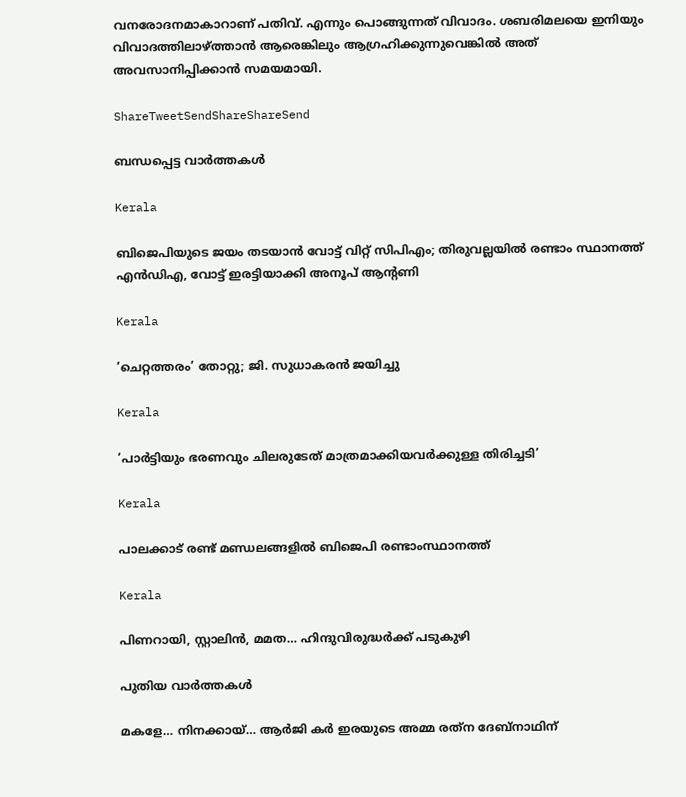വനരോദനമാകാറാണ് പതിവ്. എന്നും പൊങ്ങുന്നത് വിവാദം. ശബരിമലയെ ഇനിയും വിവാദത്തിലാഴ്‌ത്താന്‍ ആരെങ്കിലും ആഗ്രഹിക്കുന്നുവെങ്കില്‍ അത് അവസാനിപ്പിക്കാന്‍ സമയമായി.

ShareTweetSendShareShareSend

ബന്ധപ്പെട്ട വാര്‍ത്തകള്‍

Kerala

ബിജെപിയുടെ ജയം തടയാന്‍ വോട്ട് വിറ്റ് സിപിഎം; തിരുവല്ലയില്‍ രണ്ടാം സ്ഥാനത്ത് എന്‍ഡിഎ, വോട്ട് ഇരട്ടിയാക്കി അനൂപ് ആന്റണി

Kerala

‘ചെറ്റത്തരം’ തോറ്റു; ജി. സുധാകരന്‍ ജയിച്ചു

Kerala

‘പാര്‍ട്ടിയും ഭരണവും ചിലരുടേത് മാത്രമാക്കിയവര്‍ക്കുള്ള തിരിച്ചടി’

Kerala

പാലക്കാട് രണ്ട് മണ്ഡലങ്ങളില്‍ ബിജെപി രണ്ടാംസ്ഥാനത്ത്

Kerala

പിണറായി, സ്റ്റാലിന്‍, മമത… ഹിന്ദുവിരുദ്ധര്‍ക്ക് പടുകുഴി

പുതിയ വാര്‍ത്തകള്‍

മകളേ… നിനക്കായ്… ആര്‍ജി കര്‍ ഇരയുടെ അമ്മ രത്‌ന ദേബ്‌നാഥിന്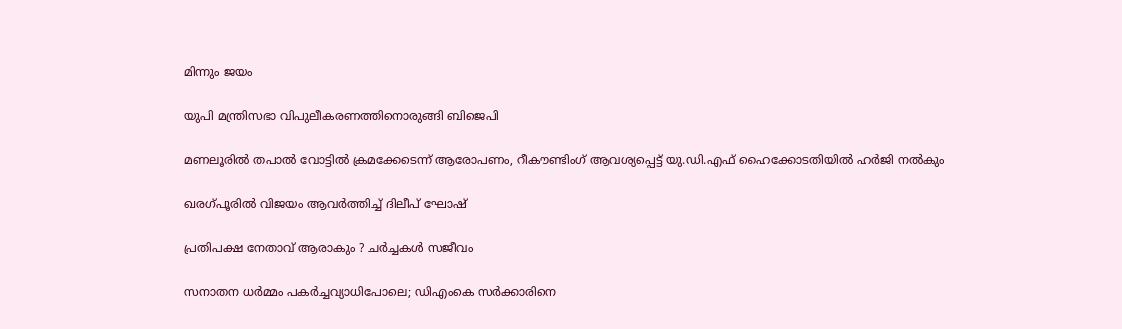മിന്നും ജയം

യുപി മന്ത്രിസഭാ വിപുലീകരണത്തിനൊരുങ്ങി ബിജെപി

മണലൂരില്‍ തപാല്‍ വോട്ടില്‍ ക്രമക്കേടെന്ന് ആരോപണം, റീകൗണ്ടിംഗ് ആവശ്യപ്പെട്ട് യു.ഡി.എഫ് ഹൈക്കോടതിയില്‍ ഹര്‍ജി നല്‍കും

ഖരഗ്പൂരില്‍ വിജയം ആവര്‍ത്തിച്ച് ദിലീപ് ഘോഷ്

പ്രതിപക്ഷ നേതാവ് ആരാകും ? ചര്‍ച്ചകള്‍ സജീവം

സനാതന ധര്‍മ്മം പകര്‍ച്ചവ്യാധിപോലെ; ഡിഎംകെ സര്‍ക്കാരിനെ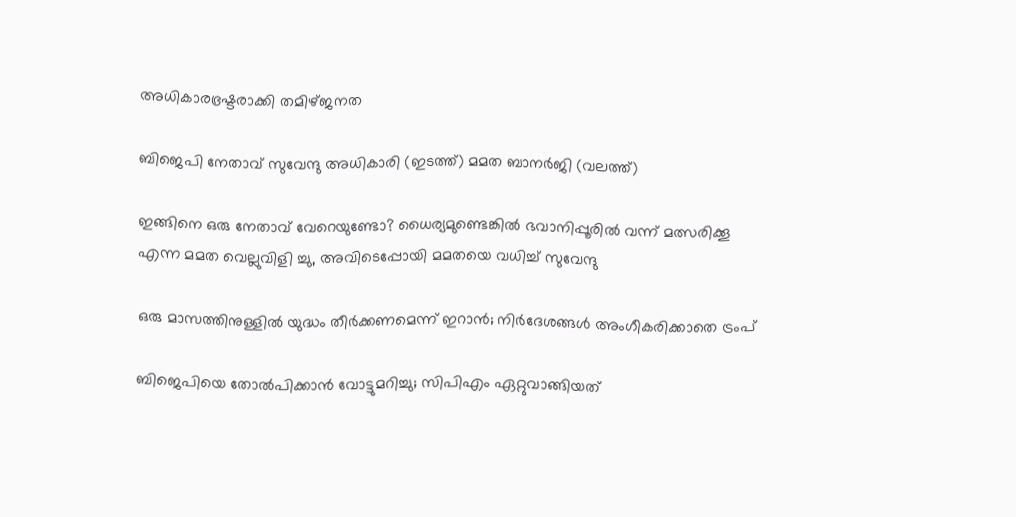അധികാരഭ്രഷ്ടരാക്കി തമിഴ്ജനത

ബിജെപി നേതാവ് സുവേന്ദു അധികാരി (ഇടത്ത്) മമത ബാനര്‍ജി (വലത്ത്)

ഇങ്ങിനെ ഒരു നേതാവ് വേറെയുണ്ടോ? ധൈര്യമുണ്ടെങ്കില്‍ ഭവാനിപ്പൂരില്‍ വന്ന് മത്സരിക്കൂ എന്ന മമത വെല്ലുവിളി ച്ചു, അവിടെപ്പോയി മമതയെ വധിച്ച് സുവേന്ദു

ഒരു മാസത്തിനുള്ളില്‍ യുദ്ധം തീര്‍ക്കണമെന്ന് ഇറാന്‍; നിര്‍ദേശങ്ങള്‍ അംഗീകരിക്കാതെ ട്രംപ്

ബിജെപിയെ തോല്‍പിക്കാന്‍ വോട്ടുമറിച്ചു; സിപിഎം ഏറ്റുവാങ്ങിയത്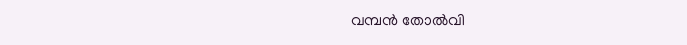വമ്പന്‍ തോല്‍വി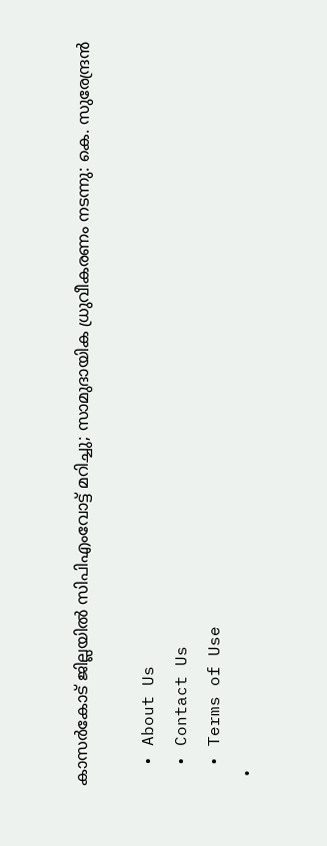കാസര്‍കോട് ജില്ലയില്‍ സിപിഎംവോട്ട് മറിച്ചു; സാമുദായിക ധ്രുവീകരണം നടന്നു: കെ. സുരേന്ദ്രന്‍

  • About Us
  • Contact Us
  • Terms of Use
  •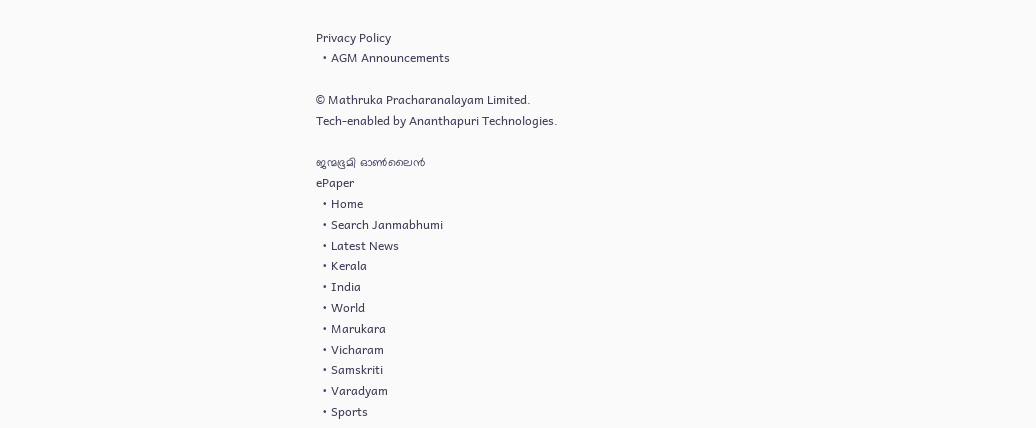Privacy Policy
  • AGM Announcements

© Mathruka Pracharanalayam Limited.
Tech-enabled by Ananthapuri Technologies.

ജന്മഭൂമി ഓണ്‍ലൈന്‍
ePaper
  • Home
  • Search Janmabhumi
  • Latest News
  • Kerala
  • India
  • World
  • Marukara
  • Vicharam
  • Samskriti
  • Varadyam
  • Sports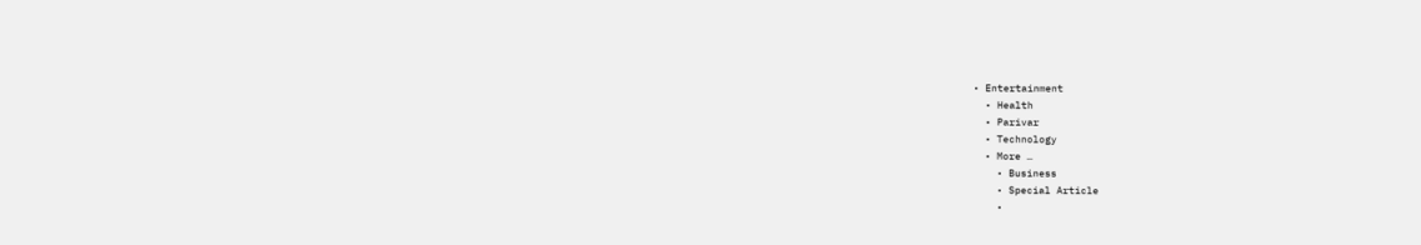• Entertainment
  • Health
  • Parivar
  • Technology
  • More …
    • Business
    • Special Article
    •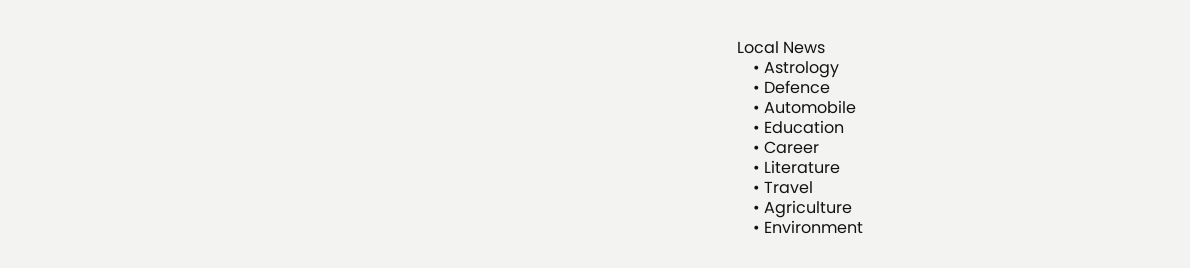Local News
    • Astrology
    • Defence
    • Automobile
    • Education
    • Career
    • Literature
    • Travel
    • Agriculture
    • Environment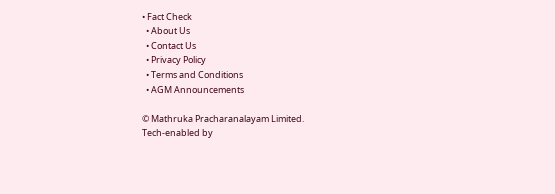• Fact Check
  • About Us
  • Contact Us
  • Privacy Policy
  • Terms and Conditions
  • AGM Announcements

© Mathruka Pracharanalayam Limited.
Tech-enabled by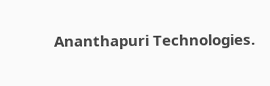Ananthapuri Technologies.